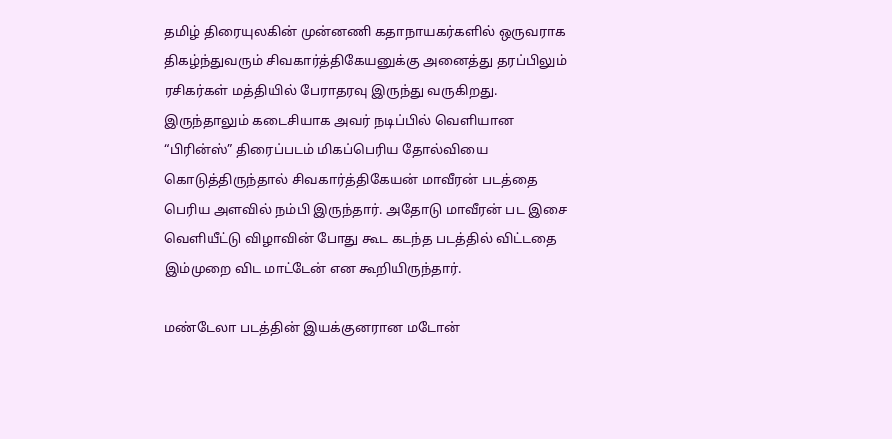தமிழ் திரையுலகின் முன்னணி கதாநாயகர்களில் ஒருவராக திகழ்ந்துவரும் சிவகார்த்திகேயனுக்கு அனைத்து தரப்பிலும் ரசிகர்கள் மத்தியில் பேராதரவு இருந்து வருகிறது. இருந்தாலும் கடைசியாக அவர் நடிப்பில் வெளியான “பிரின்ஸ்” திரைப்படம் மிகப்பெரிய தோல்வியை கொடுத்திருந்தால் சிவகார்த்திகேயன் மாவீரன் படத்தை பெரிய அளவில் நம்பி இருந்தார். அதோடு மாவீரன் பட இசை வெளியீட்டு விழாவின் போது கூட கடந்த படத்தில் விட்டதை இம்முறை விட மாட்டேன் என கூறியிருந்தார்.

மண்டேலா படத்தின் இயக்குனரான மடோன்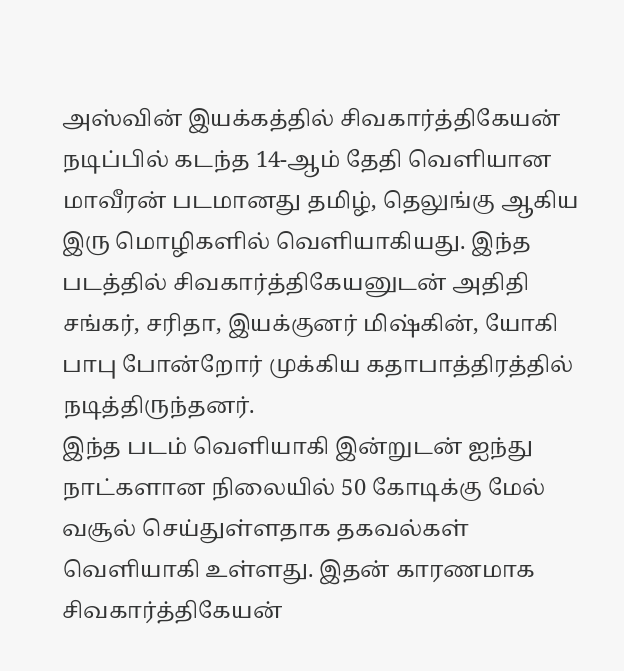அஸ்வின் இயக்கத்தில் சிவகார்த்திகேயன் நடிப்பில் கடந்த 14-ஆம் தேதி வெளியான மாவீரன் படமானது தமிழ், தெலுங்கு ஆகிய இரு மொழிகளில் வெளியாகியது. இந்த படத்தில் சிவகார்த்திகேயனுடன் அதிதி சங்கர், சரிதா, இயக்குனர் மிஷ்கின், யோகி பாபு போன்றோர் முக்கிய கதாபாத்திரத்தில் நடித்திருந்தனர்.
இந்த படம் வெளியாகி இன்றுடன் ஐந்து நாட்களான நிலையில் 50 கோடிக்கு மேல் வசூல் செய்துள்ளதாக தகவல்கள் வெளியாகி உள்ளது. இதன் காரணமாக சிவகார்த்திகேயன்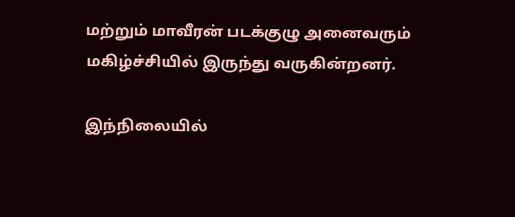மற்றும் மாவீரன் படக்குழு அனைவரும் மகிழ்ச்சியில் இருந்து வருகின்றனர்.

இந்நிலையில்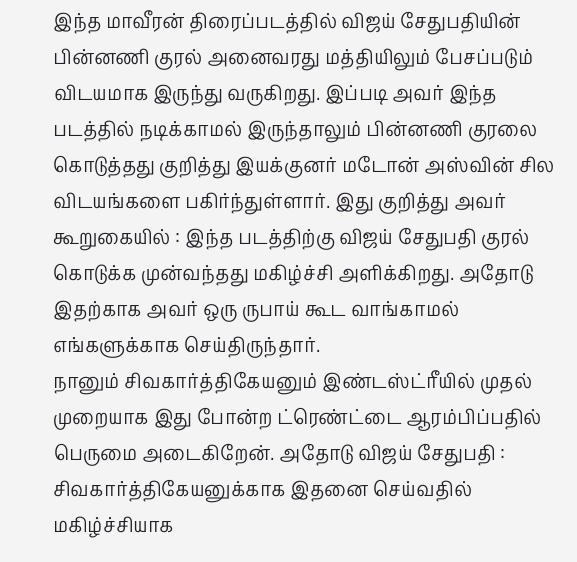இந்த மாவீரன் திரைப்படத்தில் விஜய் சேதுபதியின் பின்னணி குரல் அனைவரது மத்தியிலும் பேசப்படும் விடயமாக இருந்து வருகிறது. இப்படி அவர் இந்த படத்தில் நடிக்காமல் இருந்தாலும் பின்னணி குரலை கொடுத்தது குறித்து இயக்குனர் மடோன் அஸ்வின் சில விடயங்களை பகிர்ந்துள்ளார். இது குறித்து அவர் கூறுகையில் : இந்த படத்திற்கு விஜய் சேதுபதி குரல் கொடுக்க முன்வந்தது மகிழ்ச்சி அளிக்கிறது. அதோடு இதற்காக அவர் ஒரு ருபாய் கூட வாங்காமல் எங்களுக்காக செய்திருந்தார்.
நானும் சிவகார்த்திகேயனும் இண்டஸ்ட்ரீயில் முதல் முறையாக இது போன்ற ட்ரெண்ட்டை ஆரம்பிப்பதில் பெருமை அடைகிறேன். அதோடு விஜய் சேதுபதி : சிவகார்த்திகேயனுக்காக இதனை செய்வதில் மகிழ்ச்சியாக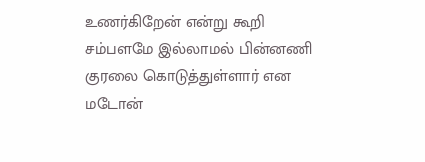உணர்கிறேன் என்று கூறி சம்பளமே இல்லாமல் பின்னணி குரலை கொடுத்துள்ளார் என மடோன்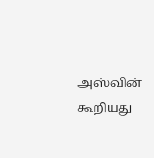அஸ்வின் கூறியது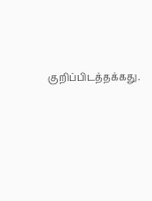குறிப்பிடத்தக்கது.